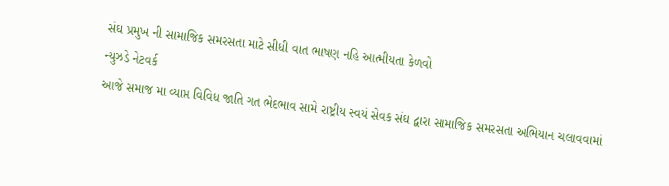સંઘ પ્રમુખ ની સામાજિક સમરસતા માટે સીધી વાત ભાષણ નહિ આત્મીયતા કેળવો
ન્યુઝડે નેટવર્ક
આજે સમાજ મા વ્યાપ્ત વિવિધ જાતિ ગત ભેદભાવ સામે રાષ્ટ્રીય સ્વયં સેવક સંઘ દ્વારા સામાજિક સમરસતા અભિયાન ચલાવવામાં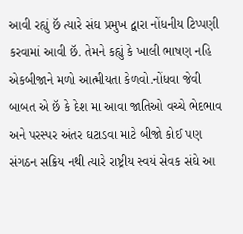આવી રહ્યું છૅ ત્યારે સંઘ પ્રમુખ દ્વારા નોંધનીય ટિપ્પણી કરવામાં આવી છૅ. તેમને કહ્યું કે ખાલી ભાષણ નહિ એકબીજાને મળો આત્મીયતા કેળવો.નોંધવા જેવી બાબત એ છૅ કે દેશ મા આવા જાતિઓ વચ્ચે ભેદભાવ અને પરસ્પર અંતર ઘટાડવા માટે બીજો કોઈ પણ સંગઠન સક્રિય નથી ત્યારે રાષ્ટ્રીય સ્વયં સેવક સંઘે આ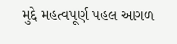મુદ્દે મહત્વપૂર્ણ પહલ આગળ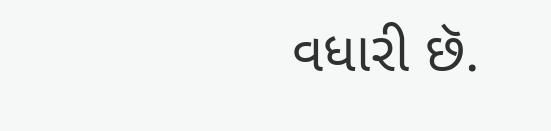વધારી છૅ.